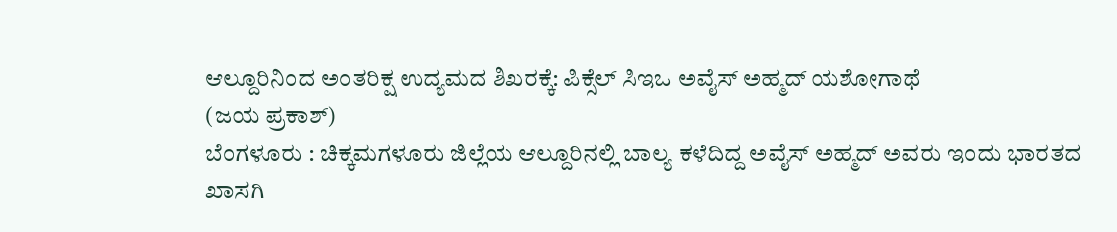ಆಲ್ದೂರಿನಿಂದ ಅಂತರಿಕ್ಷ ಉದ್ಯಮದ ಶಿಖರಕ್ಕೆ: ಪಿಕ್ಸೆಲ್ ಸಿಇಒ ಅವೈಸ್ ಅಹ್ಮದ್ ಯಶೋಗಾಥೆ
(ಜಯ ಪ್ರಕಾಶ್)
ಬೆಂಗಳೂರು : ಚಿಕ್ಕಮಗಳೂರು ಜಿಲ್ಲೆಯ ಆಲ್ದೂರಿನಲ್ಲಿ ಬಾಲ್ಯ ಕಳೆದಿದ್ದ ಅವೈಸ್ ಅಹ್ಮದ್ ಅವರು ಇಂದು ಭಾರತದ ಖಾಸಗಿ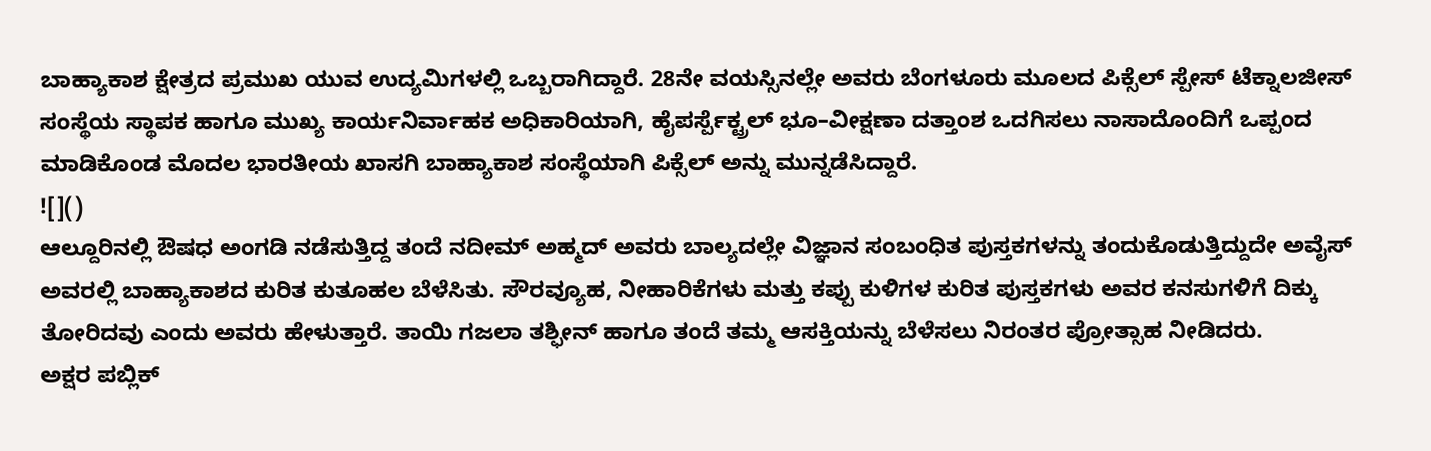ಬಾಹ್ಯಾಕಾಶ ಕ್ಷೇತ್ರದ ಪ್ರಮುಖ ಯುವ ಉದ್ಯಮಿಗಳಲ್ಲಿ ಒಬ್ಬರಾಗಿದ್ದಾರೆ. 28ನೇ ವಯಸ್ಸಿನಲ್ಲೇ ಅವರು ಬೆಂಗಳೂರು ಮೂಲದ ಪಿಕ್ಸೆಲ್ ಸ್ಪೇಸ್ ಟೆಕ್ನಾಲಜೀಸ್ ಸಂಸ್ಥೆಯ ಸ್ಥಾಪಕ ಹಾಗೂ ಮುಖ್ಯ ಕಾರ್ಯನಿರ್ವಾಹಕ ಅಧಿಕಾರಿಯಾಗಿ, ಹೈಪರ್ಸ್ಪೆಕ್ಟ್ರಲ್ ಭೂ–ವೀಕ್ಷಣಾ ದತ್ತಾಂಶ ಒದಗಿಸಲು ನಾಸಾದೊಂದಿಗೆ ಒಪ್ಪಂದ ಮಾಡಿಕೊಂಡ ಮೊದಲ ಭಾರತೀಯ ಖಾಸಗಿ ಬಾಹ್ಯಾಕಾಶ ಸಂಸ್ಥೆಯಾಗಿ ಪಿಕ್ಸೆಲ್ ಅನ್ನು ಮುನ್ನಡೆಸಿದ್ದಾರೆ.
![]()
ಆಲ್ದೂರಿನಲ್ಲಿ ಔಷಧ ಅಂಗಡಿ ನಡೆಸುತ್ತಿದ್ದ ತಂದೆ ನದೀಮ್ ಅಹ್ಮದ್ ಅವರು ಬಾಲ್ಯದಲ್ಲೇ ವಿಜ್ಞಾನ ಸಂಬಂಧಿತ ಪುಸ್ತಕಗಳನ್ನು ತಂದುಕೊಡುತ್ತಿದ್ದುದೇ ಅವೈಸ್ ಅವರಲ್ಲಿ ಬಾಹ್ಯಾಕಾಶದ ಕುರಿತ ಕುತೂಹಲ ಬೆಳೆಸಿತು. ಸೌರವ್ಯೂಹ, ನೀಹಾರಿಕೆಗಳು ಮತ್ತು ಕಪ್ಪು ಕುಳಿಗಳ ಕುರಿತ ಪುಸ್ತಕಗಳು ಅವರ ಕನಸುಗಳಿಗೆ ದಿಕ್ಕು ತೋರಿದವು ಎಂದು ಅವರು ಹೇಳುತ್ತಾರೆ. ತಾಯಿ ಗಜಲಾ ತಶ್ಫೀನ್ ಹಾಗೂ ತಂದೆ ತಮ್ಮ ಆಸಕ್ತಿಯನ್ನು ಬೆಳೆಸಲು ನಿರಂತರ ಪ್ರೋತ್ಸಾಹ ನೀಡಿದರು.
ಅಕ್ಷರ ಪಬ್ಲಿಕ್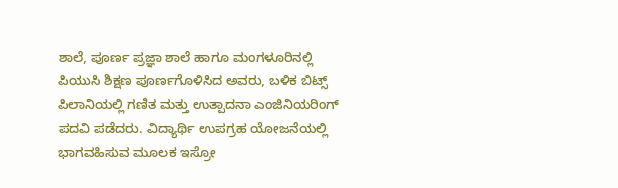ಶಾಲೆ, ಪೂರ್ಣ ಪ್ರಜ್ಞಾ ಶಾಲೆ ಹಾಗೂ ಮಂಗಳೂರಿನಲ್ಲಿ ಪಿಯುಸಿ ಶಿಕ್ಷಣ ಪೂರ್ಣಗೊಳಿಸಿದ ಅವರು, ಬಳಿಕ ಬಿಟ್ಸ್ ಪಿಲಾನಿಯಲ್ಲಿ ಗಣಿತ ಮತ್ತು ಉತ್ಪಾದನಾ ಎಂಜಿನಿಯರಿಂಗ್ ಪದವಿ ಪಡೆದರು. ವಿದ್ಯಾರ್ಥಿ ಉಪಗ್ರಹ ಯೋಜನೆಯಲ್ಲಿ ಭಾಗವಹಿಸುವ ಮೂಲಕ ಇಸ್ರೋ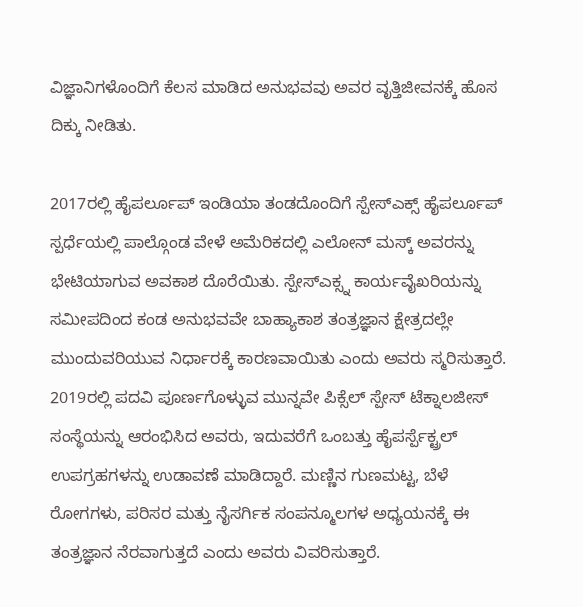ವಿಜ್ಞಾನಿಗಳೊಂದಿಗೆ ಕೆಲಸ ಮಾಡಿದ ಅನುಭವವು ಅವರ ವೃತ್ತಿಜೀವನಕ್ಕೆ ಹೊಸ ದಿಕ್ಕು ನೀಡಿತು.

2017ರಲ್ಲಿ ಹೈಪರ್ಲೂಪ್ ಇಂಡಿಯಾ ತಂಡದೊಂದಿಗೆ ಸ್ಪೇಸ್ಎಕ್ಸ್ ಹೈಪರ್ಲೂಪ್ ಸ್ಪರ್ಧೆಯಲ್ಲಿ ಪಾಲ್ಗೊಂಡ ವೇಳೆ ಅಮೆರಿಕದಲ್ಲಿ ಎಲೋನ್ ಮಸ್ಕ್ ಅವರನ್ನು ಭೇಟಿಯಾಗುವ ಅವಕಾಶ ದೊರೆಯಿತು. ಸ್ಪೇಸ್ಎಕ್ಸ್ನ ಕಾರ್ಯವೈಖರಿಯನ್ನು ಸಮೀಪದಿಂದ ಕಂಡ ಅನುಭವವೇ ಬಾಹ್ಯಾಕಾಶ ತಂತ್ರಜ್ಞಾನ ಕ್ಷೇತ್ರದಲ್ಲೇ ಮುಂದುವರಿಯುವ ನಿರ್ಧಾರಕ್ಕೆ ಕಾರಣವಾಯಿತು ಎಂದು ಅವರು ಸ್ಮರಿಸುತ್ತಾರೆ.
2019ರಲ್ಲಿ ಪದವಿ ಪೂರ್ಣಗೊಳ್ಳುವ ಮುನ್ನವೇ ಪಿಕ್ಸೆಲ್ ಸ್ಪೇಸ್ ಟೆಕ್ನಾಲಜೀಸ್ ಸಂಸ್ಥೆಯನ್ನು ಆರಂಭಿಸಿದ ಅವರು, ಇದುವರೆಗೆ ಒಂಬತ್ತು ಹೈಪರ್ಸ್ಪೆಕ್ಟ್ರಲ್ ಉಪಗ್ರಹಗಳನ್ನು ಉಡಾವಣೆ ಮಾಡಿದ್ದಾರೆ. ಮಣ್ಣಿನ ಗುಣಮಟ್ಟ, ಬೆಳೆ ರೋಗಗಳು, ಪರಿಸರ ಮತ್ತು ನೈಸರ್ಗಿಕ ಸಂಪನ್ಮೂಲಗಳ ಅಧ್ಯಯನಕ್ಕೆ ಈ ತಂತ್ರಜ್ಞಾನ ನೆರವಾಗುತ್ತದೆ ಎಂದು ಅವರು ವಿವರಿಸುತ್ತಾರೆ.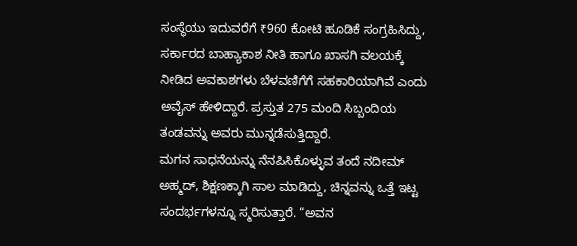ಸಂಸ್ಥೆಯು ಇದುವರೆಗೆ ₹960 ಕೋಟಿ ಹೂಡಿಕೆ ಸಂಗ್ರಹಿಸಿದ್ದು, ಸರ್ಕಾರದ ಬಾಹ್ಯಾಕಾಶ ನೀತಿ ಹಾಗೂ ಖಾಸಗಿ ವಲಯಕ್ಕೆ ನೀಡಿದ ಅವಕಾಶಗಳು ಬೆಳವಣಿಗೆಗೆ ಸಹಕಾರಿಯಾಗಿವೆ ಎಂದು ಅವೈಸ್ ಹೇಳಿದ್ದಾರೆ. ಪ್ರಸ್ತುತ 275 ಮಂದಿ ಸಿಬ್ಬಂದಿಯ ತಂಡವನ್ನು ಅವರು ಮುನ್ನಡೆಸುತ್ತಿದ್ದಾರೆ.
ಮಗನ ಸಾಧನೆಯನ್ನು ನೆನಪಿಸಿಕೊಳ್ಳುವ ತಂದೆ ನದೀಮ್ ಅಹ್ಮದ್, ಶಿಕ್ಷಣಕ್ಕಾಗಿ ಸಾಲ ಮಾಡಿದ್ದು, ಚಿನ್ನವನ್ನು ಒತ್ತೆ ಇಟ್ಟ ಸಂದರ್ಭಗಳನ್ನೂ ಸ್ಮರಿಸುತ್ತಾರೆ. “ಅವನ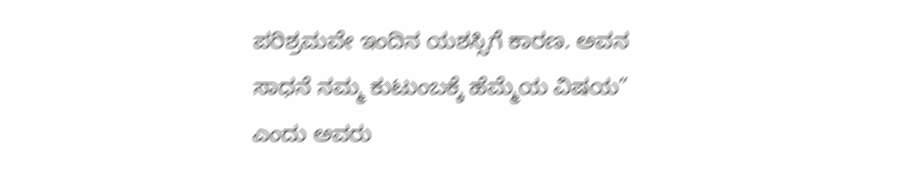ಪರಿಶ್ರಮವೇ ಇಂದಿನ ಯಶಸ್ಸಿಗೆ ಕಾರಣ. ಅವನ ಸಾಧನೆ ನಮ್ಮ ಕುಟುಂಬಕ್ಕೆ ಹೆಮ್ಮೆಯ ವಿಷಯ” ಎಂದು ಅವರು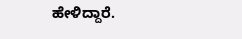ಹೇಳಿದ್ದಾರೆ.